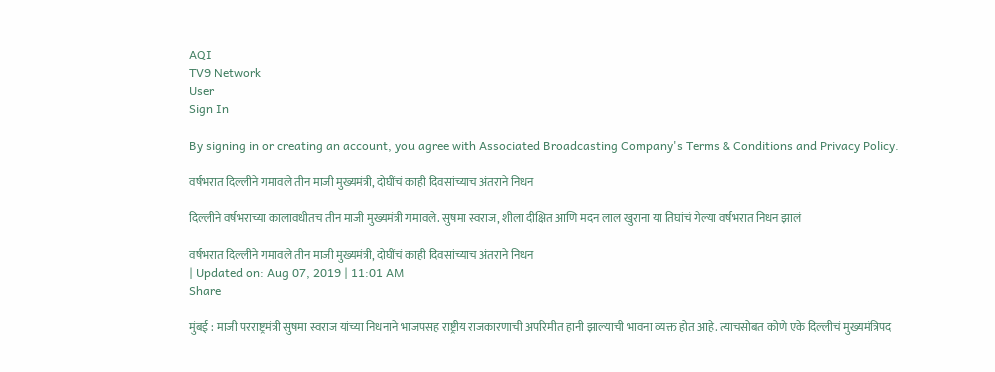AQI
TV9 Network
User
Sign In

By signing in or creating an account, you agree with Associated Broadcasting Company's Terms & Conditions and Privacy Policy.

वर्षभरात दिल्लीने गमावले तीन माजी मुख्यमंत्री, दोघींचं काही दिवसांच्याच अंतराने निधन

दिल्लीने वर्षभराच्या कालावधीतच तीन माजी मुख्यमंत्री गमावले. सुषमा स्वराज, शीला दीक्षित आणि मदन लाल खुराना या तिघांचं गेल्या वर्षभरात निधन झालं

वर्षभरात दिल्लीने गमावले तीन माजी मुख्यमंत्री, दोघींचं काही दिवसांच्याच अंतराने निधन
| Updated on: Aug 07, 2019 | 11:01 AM
Share

मुंबई : माजी परराष्ट्रमंत्री सुषमा स्वराज यांच्या निधनाने भाजपसह राष्ट्रीय राजकारणाची अपरिमीत हानी झाल्याची भावना व्यक्त होत आहे. त्याचसोबत कोणे एके दिल्लीचं मुख्यमंत्रिपद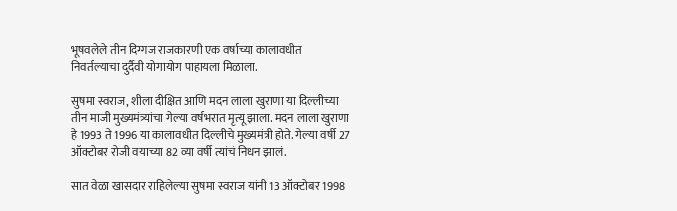भूषवलेले तीन दिग्गज राजकारणी एक वर्षाच्या कालावधीत निवर्तल्याचा दुर्दैवी योगायोग पाहायला मिळाला.

सुषमा स्वराज, शीला दीक्षित आणि मदन लाला खुराणा या दिल्लीच्या तीन माजी मुख्यमंत्र्यांचा गेल्या वर्षभरात मृत्यू झाला. मदन लाला खुराणा हे 1993 ते 1996 या कालावधीत दिल्लीचे मुख्यमंत्री होते. गेल्या वर्षी 27 ऑक्टोबर रोजी वयाच्या 82 व्या वर्षी त्यांचं निधन झालं.

सात वेळा खासदार राहिलेल्या सुषमा स्वराज यांनी 13 ऑक्टोबर 1998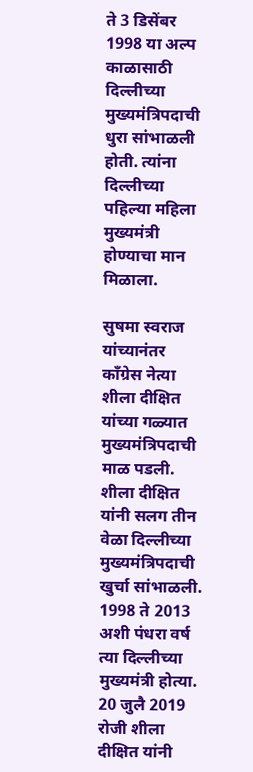ते 3 डिसेंबर 1998 या अल्प काळासाठी दिल्लीच्या मुख्यमंत्रिपदाची धुरा सांभाळली होती. त्यांना दिल्लीच्या पहिल्या महिला मुख्यमंत्री होण्याचा मान मिळाला.

सुषमा स्वराज यांच्यानंतर काँग्रेस नेत्या शीला दीक्षित यांच्या गळ्यात मुख्यमंत्रिपदाची माळ पडली. शीला दीक्षित यांनी सलग तीन वेळा दिल्लीच्या मुख्यमंत्रिपदाची खुर्चा सांभाळली. 1998 ते 2013 अशी पंधरा वर्ष त्या दिल्लीच्या मुख्यमंत्री होत्या. 20 जुलै 2019 रोजी शीला दीक्षित यांनी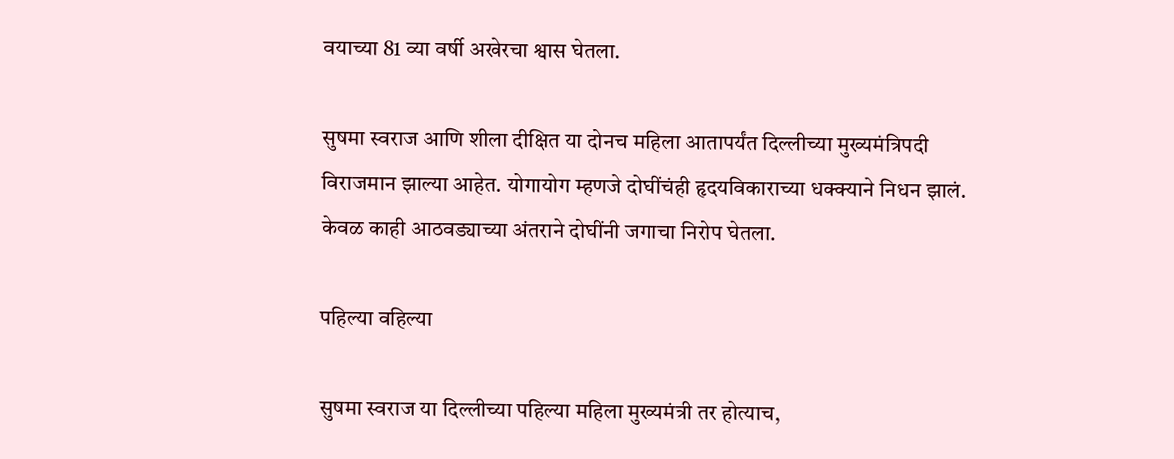वयाच्या 81 व्या वर्षी अखेरचा श्वास घेतला.

सुषमा स्वराज आणि शीला दीक्षित या दोनच महिला आतापर्यंत दिल्लीच्या मुख्यमंत्रिपदी विराजमान झाल्या आहेत. योगायोग म्हणजे दोघींचंही हृदयविकाराच्या धक्क्याने निधन झालं. केवळ काही आठवड्याच्या अंतराने दोघींनी जगाचा निरोप घेतला.

पहिल्या वहिल्या

सुषमा स्वराज या दिल्लीच्या पहिल्या महिला मुख्यमंत्री तर होत्याच,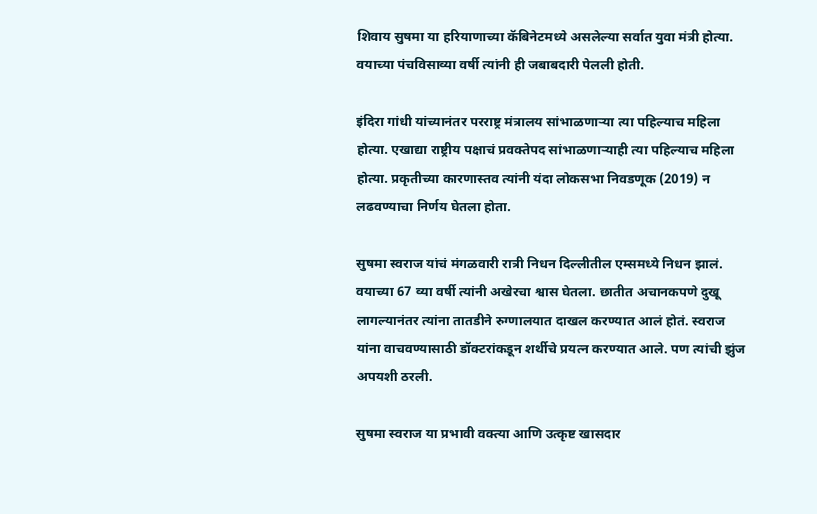शिवाय सुषमा या हरियाणाच्या कॅबिनेटमध्ये असलेल्या सर्वात युवा मंत्री होत्या. वयाच्या पंचविसाव्या वर्षी त्यांनी ही जबाबदारी पेलली होती.

इंदिरा गांधी यांच्यानंतर परराष्ट्र मंत्रालय सांभाळणाऱ्या त्या पहिल्याच महिला होत्या. एखाद्या राष्ट्रीय पक्षाचं प्रवक्तेपद सांभाळणाऱ्याही त्या पहिल्याच महिला होत्या. प्रकृतीच्या कारणास्तव त्यांनी यंदा लोकसभा निवडणूक (2019) न लढवण्याचा निर्णय घेतला होता.

सुषमा स्वराज यांचं मंगळवारी रात्री निधन दिल्लीतील एम्समध्ये निधन झालं. वयाच्या 67 व्या वर्षी त्यांनी अखेरचा श्वास घेतला. छातीत अचानकपणे दुखू लागल्यानंतर त्यांना तातडीने रुग्णालयात दाखल करण्यात आलं होतं. स्वराज यांना वाचवण्यासाठी डॉक्टरांकडून शर्थीचे प्रयत्न करण्यात आले. पण त्यांची झुंज अपयशी ठरली.

सुषमा स्वराज या प्रभावी वक्त्या आणि उत्कृष्ट खासदार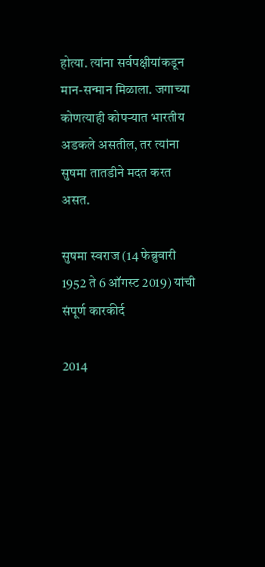होत्या. त्यांना सर्वपक्षीयांकडून मान-सन्मान मिळाला. जगाच्या कोणत्याही कोपऱ्यात भारतीय अडकले असतील, तर त्यांना सुषमा तातडीने मदत करत असत.

सुषमा स्वराज (14 फेब्रुवारी 1952 ते 6 ऑगस्ट 2019) यांची संपूर्ण कारकीर्द

2014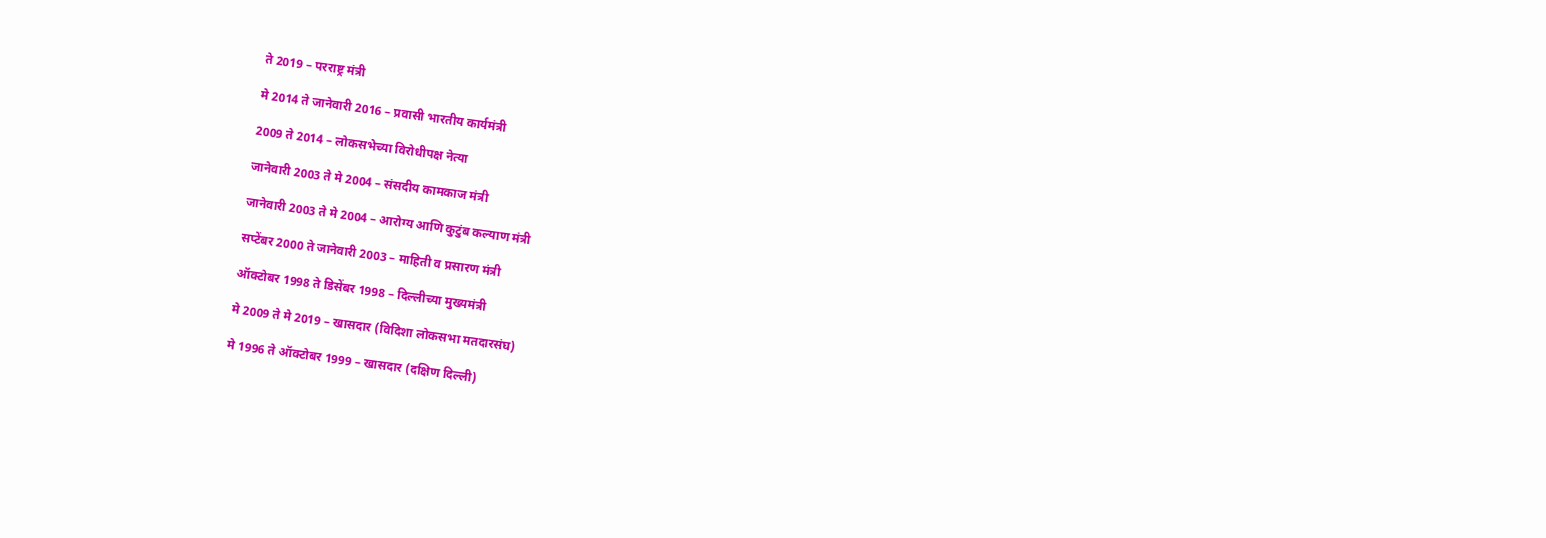ते 2019 – परराष्ट्र मंत्री

मे 2014 ते जानेवारी 2016 – प्रवासी भारतीय कार्यमंत्री

2009 ते 2014 – लोकसभेच्या विरोधीपक्ष नेत्या

जानेवारी 2003 ते मे 2004 – संसदीय कामकाज मंत्री

जानेवारी 2003 ते मे 2004 – आरोग्य आणि कुटुंब कल्याण मंत्री

सप्टेंबर 2000 ते जानेवारी 2003 – माहिती व प्रसारण मंत्री

ऑक्टोबर 1998 ते डिसेंबर 1998 – दिल्लीच्या मुख्यमंत्री

मे 2009 ते मे 2019 – खासदार (विदिशा लोकसभा मतदारसंघ)

मे 1996 ते ऑक्टोबर 1999 – खासदार (दक्षिण दिल्ली)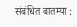संबंधित बातम्या :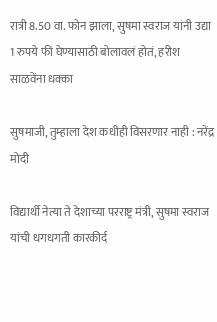रात्री 8.50 वा. फोन झाला, सुषमा स्वराज यांनी उद्या 1 रुपये फी घेण्यासाठी बोलावलं होतं, हरीश साळवेंना धक्का

सुषमाजी, तुम्हाला देश कधीही विसरणार नाही : नरेंद्र मोदी

विद्यार्थी नेत्या ते देशाच्या परराष्ट्र मंत्री, सुषमा स्वराज यांची धगधगती कारकीर्द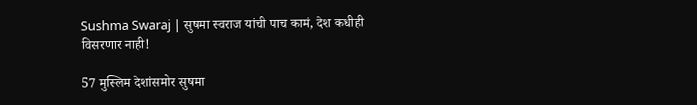Sushma Swaraj | सुषमा स्वराज यांची पाच कामं, देश कधीही विसरणार नाही!

57 मुस्लिम देशांसमोर सुषमा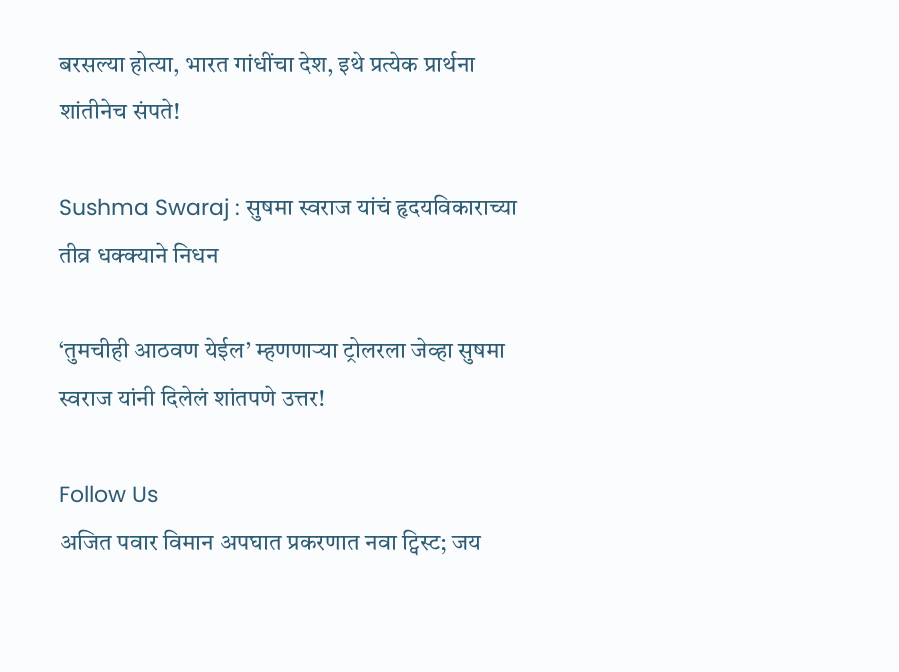बरसल्या होत्या, भारत गांधींचा देश, इथे प्रत्येक प्रार्थना शांतीनेच संपते!

Sushma Swaraj : सुषमा स्वराज यांचं हृदयविकाराच्या तीव्र धक्क्याने निधन

‘तुमचीही आठवण येईल’ म्हणणाऱ्या ट्रोलरला जेव्हा सुषमा स्वराज यांनी दिलेलं शांतपणे उत्तर!

Follow Us
अजित पवार विमान अपघात प्रकरणात नवा ट्विस्ट; जय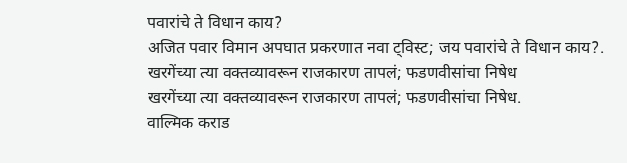पवारांचे ते विधान काय?
अजित पवार विमान अपघात प्रकरणात नवा ट्विस्ट; जय पवारांचे ते विधान काय?.
खरगेंच्या त्या वक्तव्यावरून राजकारण तापलं; फडणवीसांचा निषेध
खरगेंच्या त्या वक्तव्यावरून राजकारण तापलं; फडणवीसांचा निषेध.
वाल्मिक कराड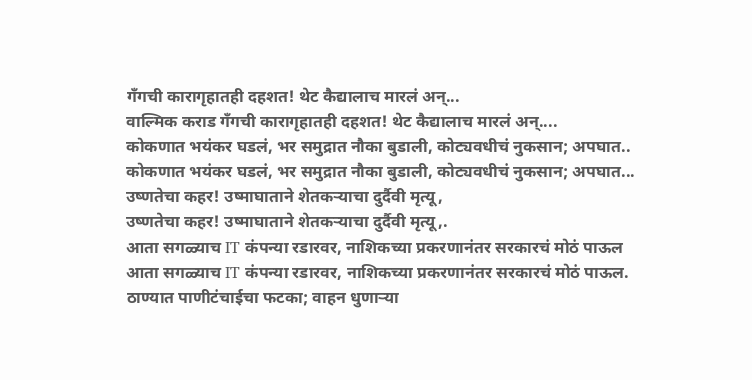गँगची कारागृहातही दहशत! थेट कैद्यालाच मारलं अन्...
वाल्मिक कराड गँगची कारागृहातही दहशत! थेट कैद्यालाच मारलं अन्....
कोकणात भयंकर घडलं, भर समुद्रात नौका बुडाली, कोट्यवधीचं नुकसान; अपघात..
कोकणात भयंकर घडलं, भर समुद्रात नौका बुडाली, कोट्यवधीचं नुकसान; अपघात...
उष्णतेचा कहर! उष्माघाताने शेतकऱ्याचा दुर्दैवी मृत्यू,
उष्णतेचा कहर! उष्माघाताने शेतकऱ्याचा दुर्दैवी मृत्यू,.
आता सगळ्याच IT कंपन्या रडारवर, नाशिकच्या प्रकरणानंतर सरकारचं मोठं पाऊल
आता सगळ्याच IT कंपन्या रडारवर, नाशिकच्या प्रकरणानंतर सरकारचं मोठं पाऊल.
ठाण्यात पाणीटंचाईचा फटका; वाहन धुणाऱ्या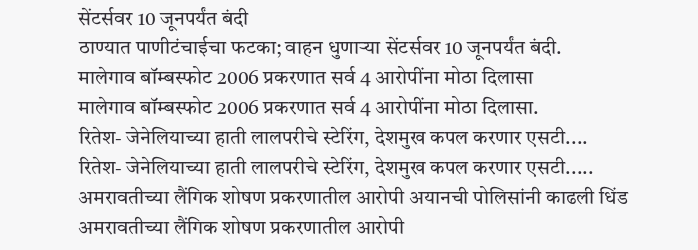सेंटर्सवर 10 जूनपर्यंत बंदी
ठाण्यात पाणीटंचाईचा फटका; वाहन धुणाऱ्या सेंटर्सवर 10 जूनपर्यंत बंदी.
मालेगाव बॉम्बस्फोट 2006 प्रकरणात सर्व 4 आरोपींना मोठा दिलासा
मालेगाव बॉम्बस्फोट 2006 प्रकरणात सर्व 4 आरोपींना मोठा दिलासा.
रितेश- जेनेलियाच्या हाती लालपरीचे स्टेरिंग, देशमुख कपल करणार एसटी....
रितेश- जेनेलियाच्या हाती लालपरीचे स्टेरिंग, देशमुख कपल करणार एसटी.....
अमरावतीच्या लैंगिक शोषण प्रकरणातील आरोपी अयानची पोलिसांनी काढली धिंड
अमरावतीच्या लैंगिक शोषण प्रकरणातील आरोपी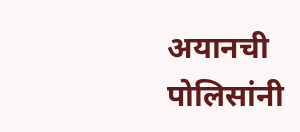अयानची पोलिसांनी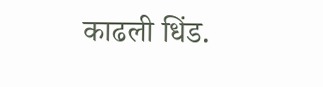काढली धिंड.